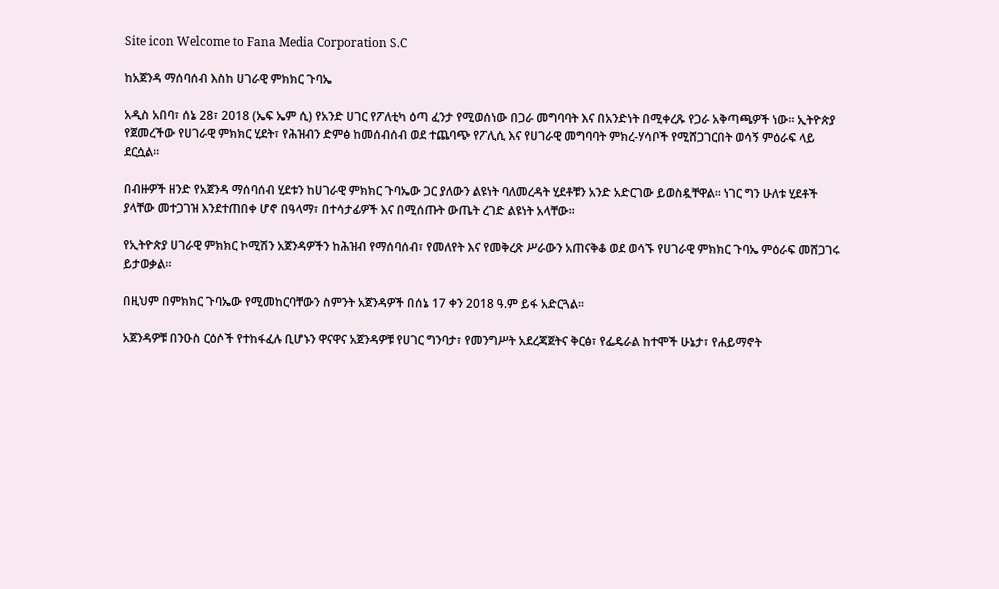Site icon Welcome to Fana Media Corporation S.C

ከአጀንዳ ማሰባሰብ እስከ ሀገራዊ ምክክር ጉባኤ

አዲስ አበባ፣ ሰኔ 28፣ 2018 (ኤፍ ኤም ሲ) የአንድ ሀገር የፖለቲካ ዕጣ ፈንታ የሚወሰነው በጋራ መግባባት እና በአንድነት በሚቀረጹ የጋራ አቅጣጫዎች ነው። ኢትዮጵያ የጀመረችው የሀገራዊ ምክክር ሂደት፣ የሕዝብን ድምፅ ከመሰብሰብ ወደ ተጨባጭ የፖሊሲ እና የሀገራዊ መግባባት ምክረ-ሃሳቦች የሚሸጋገርበት ወሳኝ ምዕራፍ ላይ ደርሷል።

በብዙዎች ዘንድ የአጀንዳ ማሰባሰብ ሂደቱን ከሀገራዊ ምክክር ጉባኤው ጋር ያለውን ልዩነት ባለመረዳት ሂደቶቹን አንድ አድርገው ይወስዷቸዋል። ነገር ግን ሁለቱ ሂደቶች ያላቸው መተጋገዝ እንደተጠበቀ ሆኖ በዓላማ፣ በተሳታፊዎች እና በሚሰጡት ውጤት ረገድ ልዩነት አላቸው።

የኢትዮጵያ ሀገራዊ ምክክር ኮሚሽን አጀንዳዎችን ከሕዝብ የማሰባሰብ፣ የመለየት እና የመቅረጽ ሥራውን አጠናቅቆ ወደ ወሳኙ የሀገራዊ ምክክር ጉባኤ ምዕራፍ መሸጋገሩ ይታወቃል።

በዚህም በምክክር ጉባኤው የሚመከርባቸውን ስምንት አጀንዳዎች በሰኔ 17 ቀን 2018 ዓ.ም ይፋ አድርጓል።

አጀንዳዎቹ በንዑስ ርዕሶች የተከፋፈሉ ቢሆኑን ዋናዋና አጀንዳዎቹ የሀገር ግንባታ፣ የመንግሥት አደረጃጀትና ቅርፅ፣ የፌዴራል ከተሞች ሁኔታ፣ የሐይማኖት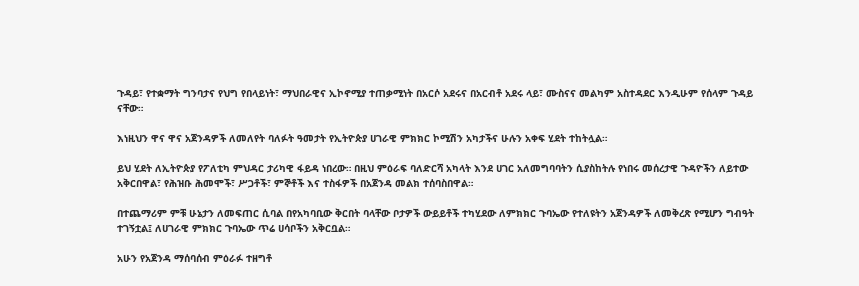ጉዳይ፣ የተቋማት ግንባታና የህግ የበላይነት፣ ማህበራዊና ኢኮኖሚያ ተጠቃሚነት በአርሶ አደሩና በአርብቶ አደሩ ላይ፣ ሙስናና መልካም አስተዳደር እንዲሁም የሰላም ጉዳይ ናቸው።

እነዚህን ዋና ዋና አጀንዳዎች ለመለየት ባለፉት ዓመታት የኢትዮጵያ ሀገራዊ ምክክር ኮሚሽን አካታችና ሁሉን አቀፍ ሂደት ተከትሏል።

ይህ ሂደት ለኢትዮጵያ የፖለቲካ ምህዳር ታሪካዊ ፋይዳ ነበረው። በዚህ ምዕራፍ ባለድርሻ አካላት እንደ ሀገር አለመግባባትን ሲያስከትሉ የነበሩ መሰረታዊ ጉዳዮችን ለይተው አቅርበዋል፣ የሕዝቡ ሕመሞች፣ ሥጋቶች፣ ምኞቶች እና ተስፋዎች በአጀንዳ መልክ ተሰባስበዋል።

በተጨማሪም ምቹ ሁኔታን ለመፍጠር ሲባል በየአካባቢው ቅርበት ባላቸው ቦታዎች ውይይቶች ተካሂደው ለምክክር ጉባኤው የተለዩትን አጀንዳዎች ለመቅረጽ የሚሆን ግብዓት ተገኝቷል፤ ለሀገራዊ ምክክር ጉባኤው ጥሬ ሀሳቦችን አቅርቧል።

አሁን የአጀንዳ ማሰባሰብ ምዕራፉ ተዘግቶ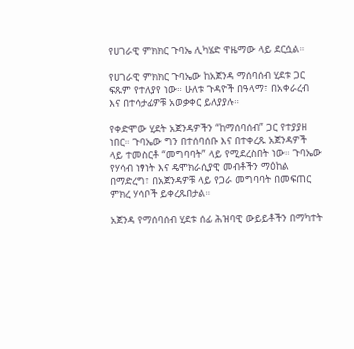የሀገራዊ ምክክር ጉባኤ ሊካሄድ ዋዜማው ላይ ደርሷል።

የሀገራዊ ምክክር ጉባኤው ከአጀንዳ ማሰባሰብ ሂደቱ ጋር ፍጹም የተለያየ ነው። ሁለቱ ጉዳዮች በዓላማ፣ በአቀራረብ እና በተሳታፊዎቹ አወቃቀር ይለያያሉ።

የቀድሞው ሂደት አጀንዳዎችን “ከማሰባሰብ” ጋር የተያያዘ ነበር። ጉባኤው ግን በተሰባሰቡ እና በተቀረጹ አጀንዳዎች ላይ ተመስርቶ “መግባባት” ላይ የሚደረስበት ነው። ጉባኤው የሃሳብ ነፃነት እና ዴሞክራሲያዊ መብቶችን ማዕከል በማድረግ፣ በአጀንዳዎቹ ላይ የጋራ መግባባት በመፍጠር ምክረ ሃሳቦች ይቀረጹበታል።

አጀንዳ የማሰባሰብ ሂደቱ ሰፊ ሕዝባዊ ውይይቶችን በማካተት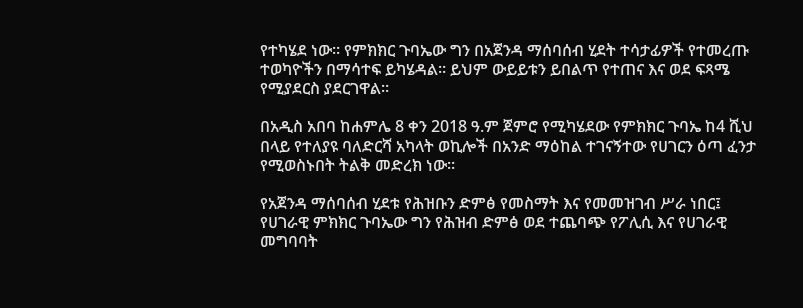የተካሄደ ነው። የምክክር ጉባኤው ግን በአጀንዳ ማሰባሰብ ሂደት ተሳታፊዎች የተመረጡ ተወካዮችን በማሳተፍ ይካሄዳል። ይህም ውይይቱን ይበልጥ የተጠና እና ወደ ፍጻሜ የሚያደርስ ያደርገዋል።

በአዲስ አበባ ከሐምሌ 8 ቀን 2018 ዓ.ም ጀምሮ የሚካሄደው የምክክር ጉባኤ ከ4 ሺህ በላይ የተለያዩ ባለድርሻ አካላት ወኪሎች በአንድ ማዕከል ተገናኝተው የሀገርን ዕጣ ፈንታ የሚወስኑበት ትልቅ መድረክ ነው።

የአጀንዳ ማሰባሰብ ሂደቱ የሕዝቡን ድምፅ የመስማት እና የመመዝገብ ሥራ ነበር፤ የሀገራዊ ምክክር ጉባኤው ግን የሕዝብ ድምፅ ወደ ተጨባጭ የፖሊሲ እና የሀገራዊ መግባባት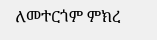ለመተርጎም ምክረ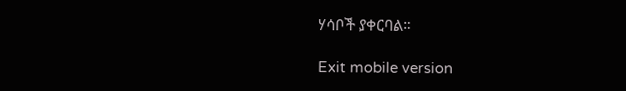ሃሳቦች ያቀርባል።

Exit mobile version